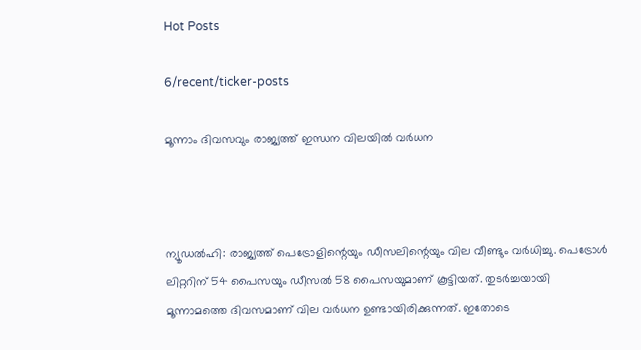Hot Posts

6/recent/ticker-posts

മൂന്നാം ദിവസവും രാജ്യത്ത് ഇന്ധന വിലയില്‍ വര്‍ധന



ന്യൂഡല്‍ഹി: രാജ്യത്ത് പെട്രോളിന്റെയും ഡീസലിന്റെയും വില വീണ്ടും വര്‍ധിച്ചു. പെട്രോള്‍ ലിറ്ററിന് 54 പൈസയും ഡീസല്‍ 58 പൈസയുമാണ് കൂട്ടിയത്. തുടര്‍ച്ചയായി മൂന്നാമത്തെ ദിവസമാണ് വില വര്‍ധന ഉണ്ടായിരിക്കുന്നത്. ഇതോടെ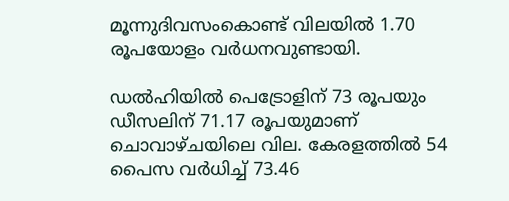മൂന്നുദിവസംകൊണ്ട് വിലയില്‍ 1.70 രൂപയോളം വര്‍ധനവുണ്ടായി.

ഡല്‍ഹിയില്‍ പെട്രോളിന് 73 രൂപയും ഡീസലിന് 71.17 രൂപയുമാണ് ചൊവാഴ്ചയിലെ വില. കേരളത്തില്‍ 54 പൈസ വര്‍ധിച്ച് 73.46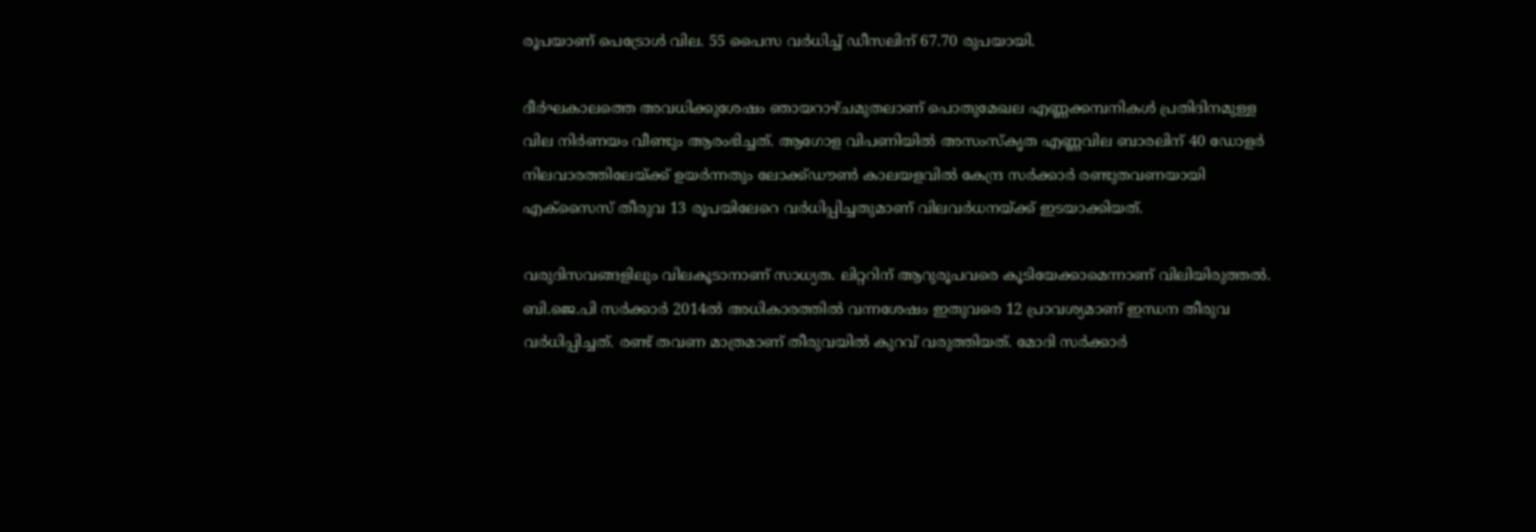രൂപയാണ് പെട്രോള്‍ വില. 55 പൈസ വര്‍ധിച്ച് ഡീസലിന് 67.70 രുപയായി.

ദീര്‍ഘകാലത്തെ അവധിക്കുശേഷം ഞായറാഴ്ചമുതലാണ് പൊതുമേഖല എണ്ണക്കമ്പനികള്‍ പ്രതിദിനമുള്ള വില നിര്‍ണയം വീണ്ടും ആരംഭിച്ചത്. ആഗോള വിപണിയില്‍ അസംസ്‌കൃത എണ്ണവില ബാരലിന് 40 ഡോളര്‍ നിലവാരത്തിലേയ്ക്ക് ഉയര്‍ന്നതും ലോക്ക്ഡൗണ്‍ കാലയളവില്‍ കേന്ദ്ര സര്‍ക്കാര്‍ രണ്ടുതവണയായി എക്സൈസ് തീരുവ 13 രൂപയിലേറെ വര്‍ധിപ്പിച്ചതുമാണ് വിലവര്‍ധനയ്ക്ക് ഇടയാക്കിയത്.

വരുദിസവങ്ങളിലും വിലകൂടാനാണ് സാധ്യത. ലിറ്ററിന് ആറുരൂപവരെ കൂടിയേക്കാമെന്നാണ് വിലിയിരുത്തല്‍. ബി.ജെ.പി സര്‍ക്കാര്‍ 2014ല്‍ അധികാരത്തില്‍ വന്നശേഷം ഇതുവരെ 12 പ്രാവശ്യമാണ് ഇന്ധന തീരുവ വര്‍ധിപ്പിച്ചത്. രണ്ട് തവണ മാത്രമാണ് തീരുവയില്‍ കുറവ് വരുത്തിയത്. മോദി സര്‍ക്കാര്‍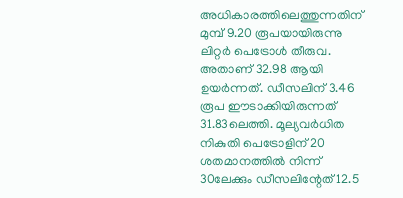അധികാരത്തിലെത്തുന്നതിന് മുമ്പ് 9.20 രൂപയായിരുന്നു ലിറ്റര്‍ പെട്രോള്‍ തീരുവ. അതാണ് 32.98 ആയി ഉയര്‍ന്നത്. ഡീസലിന് 3.46 രൂപ ഈടാക്കിയിരുന്നത് 31.83ലെത്തി. മൂല്യവര്‍ധിത നികുതി പെട്രോളിന് 20 ശതമാനത്തില്‍ നിന്ന് 30ലേക്കും ഡീസലിന്റേത് 12.5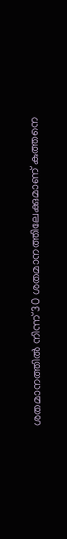ശതമാനത്തില്‍ നിന്ന് 30 ശതമാനത്തിലേക്കുമാണ് കുത്തനെ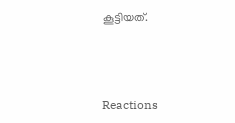കൂട്ടിയത്.



Reactions